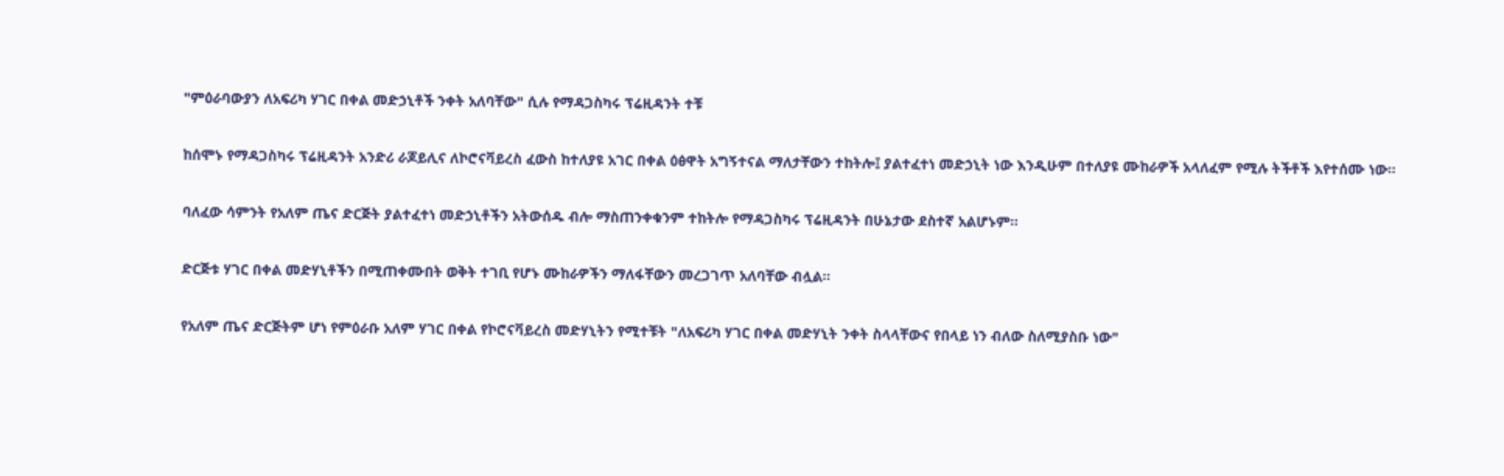"ምዕራባውያን ለአፍሪካ ሃገር በቀል መድኃኒቶች ንቀት አለባቸው" ሲሉ የማዳጋስካሩ ፕሬዚዳንት ተቹ

ከሰሞኑ የማዳጋስካሩ ፕሬዚዳንት አንድሪ ራጆይሊና ለኮሮናቫይረስ ፈውስ ከተለያዩ አገር በቀል ዕፅዋት አግኝተናል ማለታቸውን ተከትሎ፤ ያልተፈተነ መድኃኒት ነው እንዲሁም በተለያዩ ሙከራዎች አላለፈም የሚሉ ትችቶች እየተሰሙ ነው።

ባለፈው ሳምንት የአለም ጤና ድርጅት ያልተፈተነ መድኃኒቶችን አትውሰዱ ብሎ ማስጠንቀቁንም ተከትሎ የማዳጋስካሩ ፕሬዚዳንት በሁኔታው ደስተኛ አልሆኑም።

ድርጅቱ ሃገር በቀል መድሃኒቶችን በሚጠቀሙበት ወቅት ተገቢ የሆኑ ሙከራዎችን ማለፋቸውን መረጋገጥ አለባቸው ብሏል።

የአለም ጤና ድርጅትም ሆነ የምዕራቡ አለም ሃገር በቀል የኮሮናቫይረስ መድሃኒትን የሚተቹት "ለአፍሪካ ሃገር በቀል መድሃኒት ንቀት ስላላቸውና የበላይ ነን ብለው ስለሚያስቡ ነው"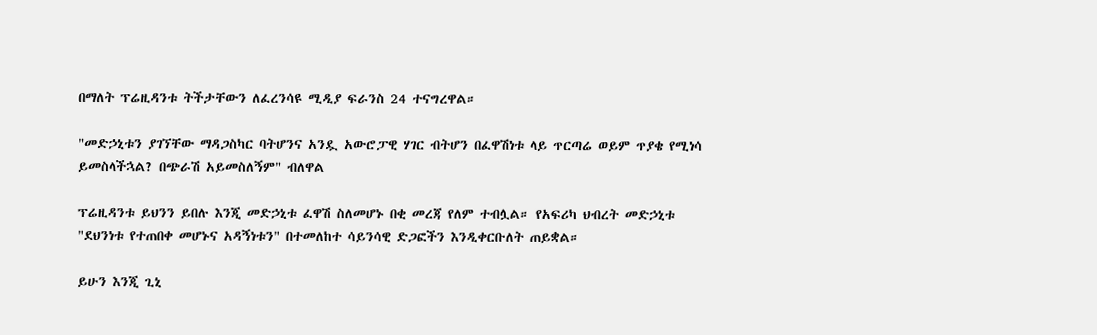በማለት ፕሬዚዳንቱ ትችታቸውን ለፈረንሳዩ ሚዲያ ፍራንስ 24 ተናግረዋል።

"መድኃኒቱን ያገኘቸው ማዳጋስካር ባትሆንና አንዷ አውሮፓዊ ሃገር ብትሆን በፈዋሽነቱ ላይ ጥርጣሬ ወይም ጥያቄ የሚነሳ ይመስላችኋል? በጭራሽ አይመስለኝም" ብለዋል

ፕሬዚዳንቱ ይህንን ይበሉ እንጂ መድኃኒቱ ፈዋሽ ስለመሆኑ በቂ መረጃ የለም ተብሏል። የአፍሪካ ህብረት መድኃኒቱ "ደህንነቱ የተጠበቀ መሆኑና አዳኝነቱን" በተመለከተ ሳይንሳዊ ድጋፎችን እንዲቀርቡለት ጠይቋል።

ይሁን እንጂ ጊኒ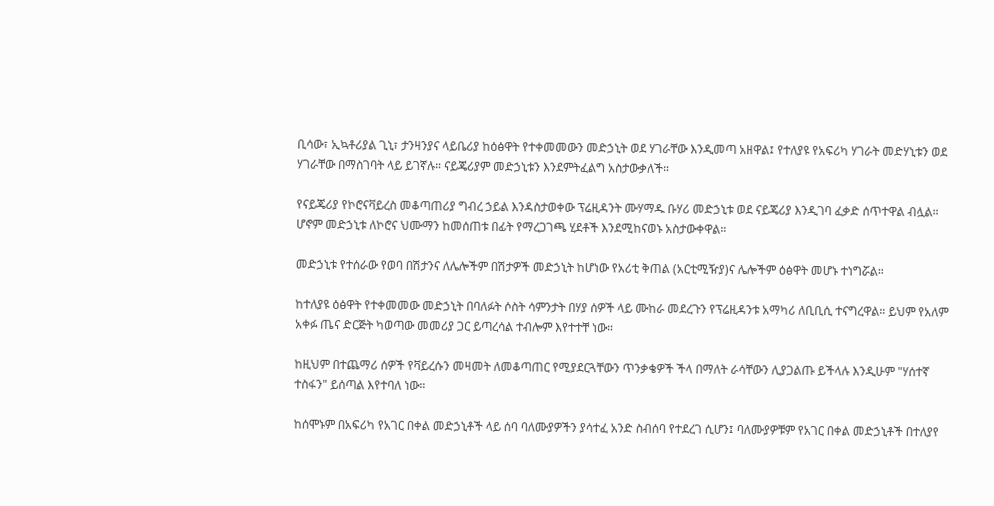ቢሳው፣ ኢኳቶሪያል ጊኒ፣ ታንዛንያና ላይቤሪያ ከዕፅዋት የተቀመመውን መድኃኒት ወደ ሃገራቸው እንዲመጣ አዘዋል፤ የተለያዩ የአፍሪካ ሃገራት መድሃኒቱን ወደ ሃገራቸው በማስገባት ላይ ይገኛሉ። ናይጄሪያም መድኃኒቱን እንደምትፈልግ አስታውቃለች።

የናይጄሪያ የኮሮናቫይረስ መቆጣጠሪያ ግብረ ኃይል እንዳስታወቀው ፕሬዚዳንት ሙሃማዱ ቡሃሪ መድኃኒቱ ወደ ናይጄሪያ እንዲገባ ፈቃድ ሰጥተዋል ብሏል። ሆኖም መድኃኒቱ ለኮሮና ህሙማን ከመሰጠቱ በፊት የማረጋገጫ ሂደቶች እንደሚከናወኑ አስታውቀዋል።

መድኃኒቱ የተሰራው የወባ በሽታንና ለሌሎችም በሽታዎች መድኃኒት ከሆነው የአሪቲ ቅጠል (አርቲሚዥያ)ና ሌሎችም ዕፅዋት መሆኑ ተነግሯል።

ከተለያዩ ዕፅዋት የተቀመመው መድኃኒት በባለፉት ሶስት ሳምንታት በሃያ ሰዎች ላይ ሙከራ መደረጉን የፕሬዚዳንቱ አማካሪ ለቢቢሲ ተናግረዋል። ይህም የአለም አቀፉ ጤና ድርጅት ካወጣው መመሪያ ጋር ይጣረሳል ተብሎም እየተተቸ ነው።

ከዚህም በተጨማሪ ሰዎች የቫይረሱን መዛመት ለመቆጣጠር የሚያደርጓቸውን ጥንቃቄዎች ችላ በማለት ራሳቸውን ሊያጋልጡ ይችላሉ እንዲሁም "ሃሰተኛ ተስፋን" ይሰጣል እየተባለ ነው።

ከሰሞኑም በአፍሪካ የአገር በቀል መድኃኒቶች ላይ ሰባ ባለሙያዎችን ያሳተፈ አንድ ስብሰባ የተደረገ ሲሆን፤ ባለሙያዎቹም የአገር በቀል መድኃኒቶች በተለያየ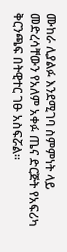ሙከራ ሊያልፉ እንደሚገባ ስምምነት ላይ መድረሳቸውን የአለም አቀፉ ጤና ድርጅት የአፍሪካ ቅርንጫፍ በትዊተር ገፁ አስፍሯል።